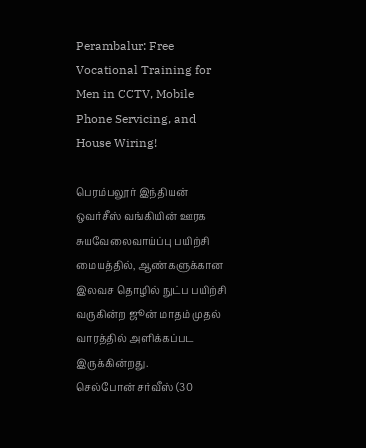Perambalur: Free Vocational Training for Men in CCTV, Mobile Phone Servicing, and House Wiring!

பெரம்பலூர் இந்தியன் ஒவர்சீஸ் வங்கியின் ஊரக சுயவேலைவாய்ப்பு பயிற்சி மையத்தில், ஆண்களுக்கான இலவச தொழில் நுட்ப பயிற்சி வருகின்ற ஜூன் மாதம் முதல் வாரத்தில் அளிக்கப்பட இருக்கின்றது.
செல்போன் சர்வீஸ் (30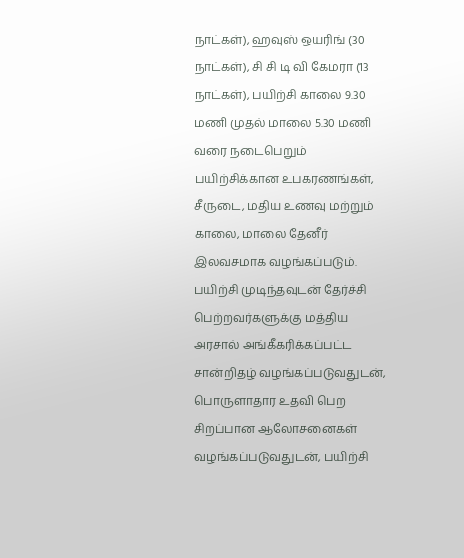நாட்கள்), ஹவுஸ் ஒயரிங் (30 நாட்கள்), சி சி டி வி கேமரா (13 நாட்கள்), பயிற்சி காலை 9.30 மணி முதல் மாலை 5.30 மணி வரை நடைபெறும் பயிற்சிக்கான உபகரணங்கள், சீருடை, மதிய உணவு மற்றும் காலை, மாலை தேனீர் இலவசமாக வழங்கப்படும். பயிற்சி முடிந்தவுடன் தேர்ச்சி பெற்றவர்களுக்கு மத்திய அரசால் அங்கீகரிக்கப்பட்ட சான்றிதழ் வழங்கப்படுவதுடன், பொருளாதார உதவி பெற சிறப்பான ஆலோசனைகள் வழங்கப்படுவதுடன், பயிற்சி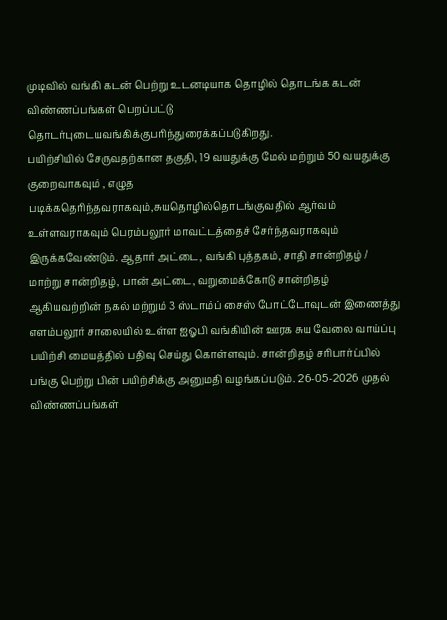முடிவில் வங்கி கடன் பெற்று உடனடியாக தொழில் தொடங்க கடன் விண்ணப்பங்கள் பெறப்பட்டு தொடர்புடையவங்கிக்குபரிந்துரைக்கப்படுகிறது.
பயிற்சியில் சேருவதற்கான தகுதி, 19 வயதுக்கு மேல் மற்றும் 50 வயதுக்கு குறைவாகவும் , எழுத படிக்கதெரிந்தவராகவும்,சுயதொழில்தொடங்குவதில் ஆர்வம் உள்ளவராகவும் பெரம்பலூர் மாவட்டத்தைச் சேர்ந்தவராகவும் இருக்கவேண்டும். ஆதார் அட்டை, வங்கி புத்தகம், சாதி சான்றிதழ் / மாற்று சான்றிதழ், பான் அட்டை, வறுமைக்கோடு சான்றிதழ் ஆகியவற்றின் நகல் மற்றும் 3 ஸ்டாம்ப் சைஸ் போட்டோவுடன் இணைத்து எளம்பலூர் சாலையில் உள்ள ஐஓபி வங்கியின் ஊரக சுய வேலை வாய்ப்பு பயிற்சி மையத்தில் பதிவு செய்து கொள்ளவும். சான்றிதழ் சரிபார்ப்பில் பங்கு பெற்று பின் பயிற்சிக்கு அனுமதி வழங்கப்படும். 26-05-2026 முதல் விண்ணப்பங்கள்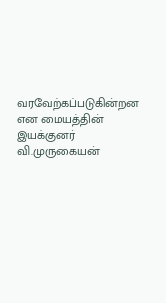வரவேற்கப்படுகின்றன என மையத்தின் இயக்குனர் வி.முருகையன்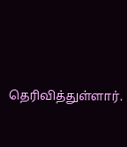தெரிவித்துள்ளார்.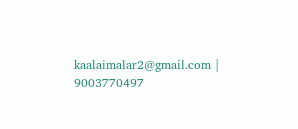kaalaimalar2@gmail.com |
9003770497